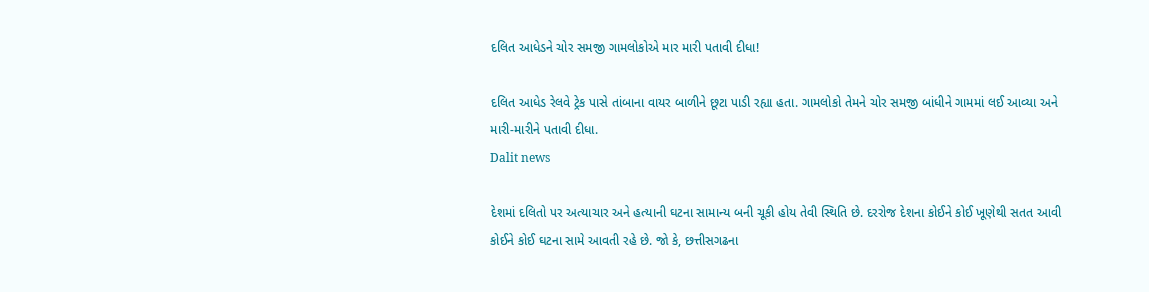દલિત આધેડને ચોર સમજી ગામલોકોએ માર મારી પતાવી દીધા!

દલિત આધેડ રેલવે ટ્રેક પાસે તાંબાના વાયર બાળીને છૂટા પાડી રહ્યા હતા. ગામલોકો તેમને ચોર સમજી બાંધીને ગામમાં લઈ આવ્યા અને મારી-મારીને પતાવી દીધા.
Dalit news

દેશમાં દલિતો પર અત્યાચાર અને હત્યાની ઘટના સામાન્ય બની ચૂકી હોય તેવી સ્થિતિ છે. દરરોજ દેશના કોઈને કોઈ ખૂણેથી સતત આવી કોઈને કોઈ ઘટના સામે આવતી રહે છે. જો કે, છત્તીસગઢના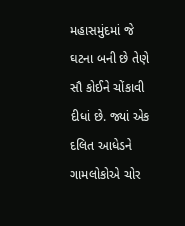મહાસમુંદમાં જે ઘટના બની છે તેણે સૌ કોઈને ચોંકાવી દીધાં છે. જ્યાં એક દલિત આધેડને ગામલોકોએ ચોર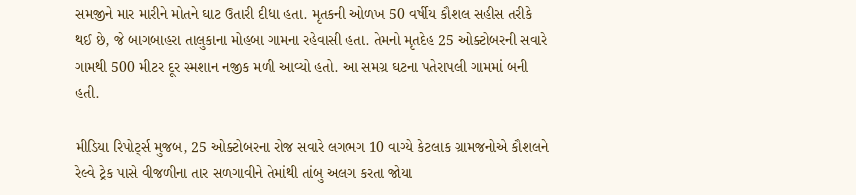સમજીને માર મારીને મોતને ઘાટ ઉતારી દીધા હતા. મૃતકની ઓળખ 50 વર્ષીય કૌશલ સહીસ તરીકે થઈ છે, જે બાગબાહરા તાલુકાના મોહબા ગામના રહેવાસી હતા. તેમનો મૃતદેહ 25 ઓક્ટોબરની સવારે ગામથી 500 મીટર દૂર સ્મશાન નજીક મળી આવ્યો હતો. આ સમગ્ર ઘટના પતેરાપલી ગામમાં બની હતી.

મીડિયા રિપોર્ટ્સ મુજબ, 25 ઓક્ટોબરના રોજ સવારે લગભગ 10 વાગ્યે કેટલાક ગ્રામજનોએ કૌશલને રેલ્વે ટ્રેક પાસે વીજળીના તાર સળગાવીને તેમાંથી તાંબુ અલગ કરતા જોયા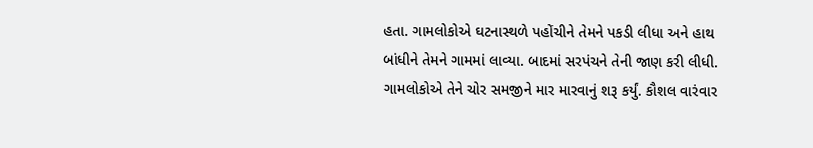હતા. ગામલોકોએ ઘટનાસ્થળે પહોંચીને તેમને પકડી લીધા અને હાથ બાંધીને તેમને ગામમાં લાવ્યા. બાદમાં સરપંચને તેની જાણ કરી લીધી. ગામલોકોએ તેને ચોર સમજીને માર મારવાનું શરૂ કર્યું. કૌશલ વારંવાર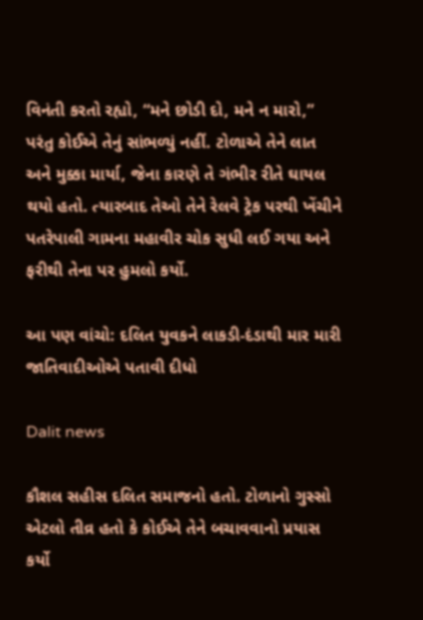વિનંતી કરતો રહ્યો, “મને છોડી દો, મને ન મારો,” પરંતુ કોઈએ તેનું સાંભળ્યું નહીં. ટોળાએ તેને લાત અને મુક્કા માર્યા, જેના કારણે તે ગંભીર રીતે ઘાયલ થયો હતો. ત્યારબાદ તેઓ તેને રેલવે ટ્રેક પરથી ખેંચીને પતરેપાલી ગામના મહાવીર ચોક સુધી લઈ ગયા અને ફરીથી તેના પર હુમલો કર્યો.

આ પણ વાંચો: દલિત યુવકને લાકડી-દંડાથી માર મારી જાતિવાદીઓએ પતાવી દીધો

Dalit news

કૌશલ સહીસ દલિત સમાજનો હતો. ટોળાનો ગુસ્સો એટલો તીવ્ર હતો કે કોઈએ તેને બચાવવાનો પ્રયાસ કર્યો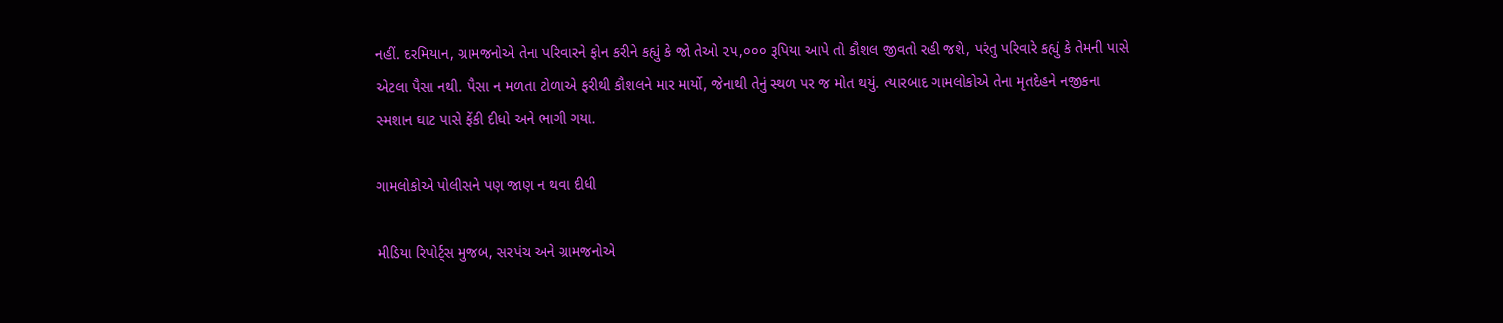નહીં. દરમિયાન, ગ્રામજનોએ તેના પરિવારને ફોન કરીને કહ્યું કે જો તેઓ ૨૫,૦૦૦ રૂપિયા આપે તો કૌશલ જીવતો રહી જશે, પરંતુ પરિવારે કહ્યું કે તેમની પાસે એટલા પૈસા નથી. પૈસા ન મળતા ટોળાએ ફરીથી કૌશલને માર માર્યો, જેનાથી તેનું સ્થળ પર જ મોત થયું. ત્યારબાદ ગામલોકોએ તેના મૃતદેહને નજીકના સ્મશાન ઘાટ પાસે ફેંકી દીધો અને ભાગી ગયા.

ગામલોકોએ પોલીસને પણ જાણ ન થવા દીધી

મીડિયા રિપોર્ટ્સ મુજબ, સરપંચ અને ગ્રામજનોએ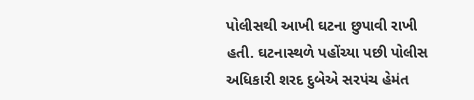પોલીસથી આખી ઘટના છુપાવી રાખી હતી. ઘટનાસ્થળે પહોંચ્યા પછી પોલીસ અધિકારી શરદ દુબેએ સરપંચ હેમંત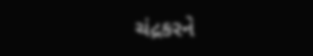ચંદ્રકરને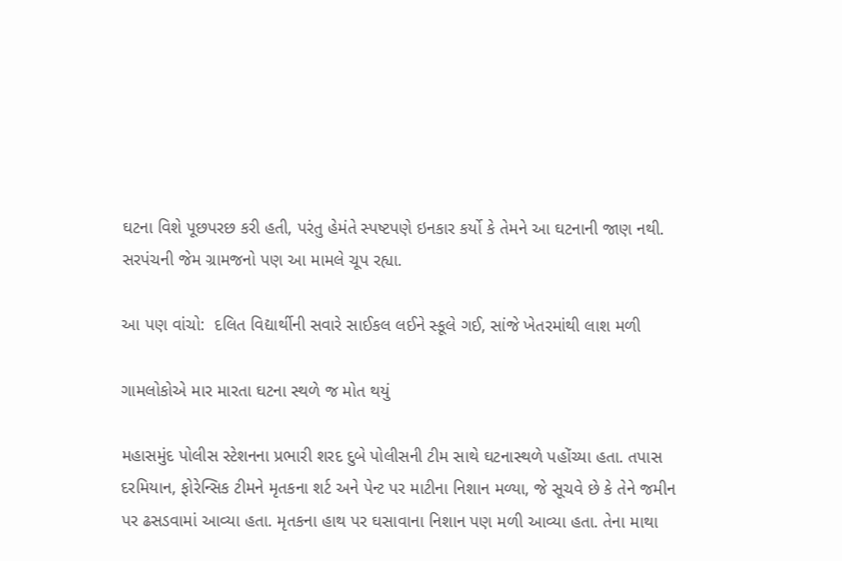ઘટના વિશે પૂછપરછ કરી હતી, પરંતુ હેમંતે સ્પષ્ટપણે ઇનકાર કર્યો કે તેમને આ ઘટનાની જાણ નથી. સરપંચની જેમ ગ્રામજનો પણ આ મામલે ચૂપ રહ્યા.

આ પણ વાંચો:  દલિત વિદ્યાર્થીની સવારે સાઈકલ લઈને સ્કૂલે ગઈ, સાંજે ખેતરમાંથી લાશ મળી

ગામલોકોએ માર મારતા ઘટના સ્થળે જ મોત થયું

મહાસમુંદ પોલીસ સ્ટેશનના પ્રભારી શરદ દુબે પોલીસની ટીમ સાથે ઘટનાસ્થળે પહોંચ્યા હતા. તપાસ દરમિયાન, ફોરેન્સિક ટીમને મૃતકના શર્ટ અને પેન્ટ પર માટીના નિશાન મળ્યા, જે સૂચવે છે કે તેને જમીન પર ઢસડવામાં આવ્યા હતા. મૃતકના હાથ પર ઘસાવાના નિશાન પણ મળી આવ્યા હતા. તેના માથા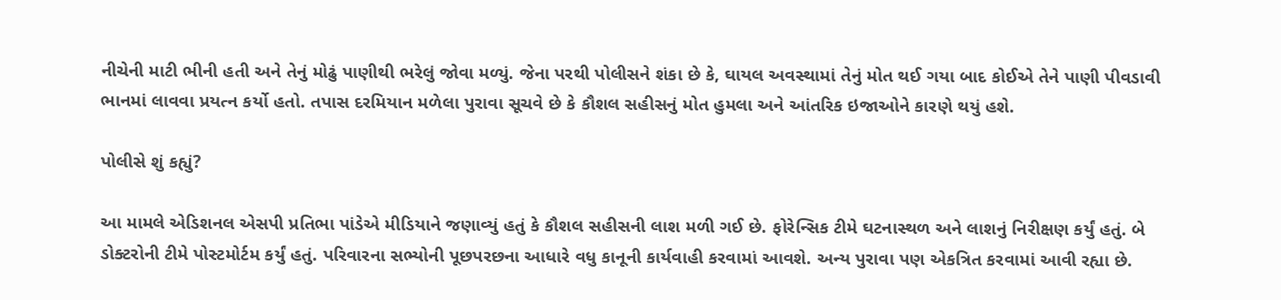નીચેની માટી ભીની હતી અને તેનું મોઢું પાણીથી ભરેલું જોવા મળ્યું. જેના પરથી પોલીસને શંકા છે કે, ઘાયલ અવસ્થામાં તેનું મોત થઈ ગયા બાદ કોઈએ તેને પાણી પીવડાવી ભાનમાં લાવવા પ્રયત્ન કર્યો હતો. તપાસ દરમિયાન મળેલા પુરાવા સૂચવે છે કે કૌશલ સહીસનું મોત હુમલા અને આંતરિક ઇજાઓને કારણે થયું હશે.

પોલીસે શું કહ્યું?

આ મામલે એડિશનલ એસપી પ્રતિભા પાંડેએ મીડિયાને જણાવ્યું હતું કે કૌશલ સહીસની લાશ મળી ગઈ છે. ફોરેન્સિક ટીમે ઘટનાસ્થળ અને લાશનું નિરીક્ષણ કર્યું હતું. બે ડોક્ટરોની ટીમે પોસ્ટમોર્ટમ કર્યું હતું. પરિવારના સભ્યોની પૂછપરછના આધારે વધુ કાનૂની કાર્યવાહી કરવામાં આવશે. અન્ય પુરાવા પણ એકત્રિત કરવામાં આવી રહ્યા છે.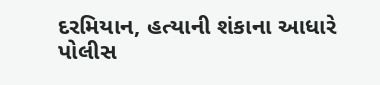દરમિયાન, હત્યાની શંકાના આધારે પોલીસ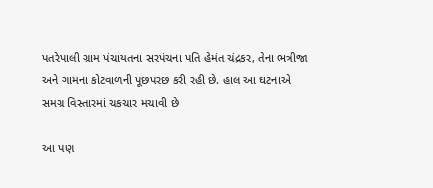પતરેપાલી ગ્રામ પંચાયતના સરપંચના પતિ હેમંત ચંદ્રકર, તેના ભત્રીજા અને ગામના કોટવાળની પૂછપરછ કરી રહી છે. હાલ આ ઘટનાએ સમગ્ર વિસ્તારમાં ચકચાર મચાવી છે

આ પણ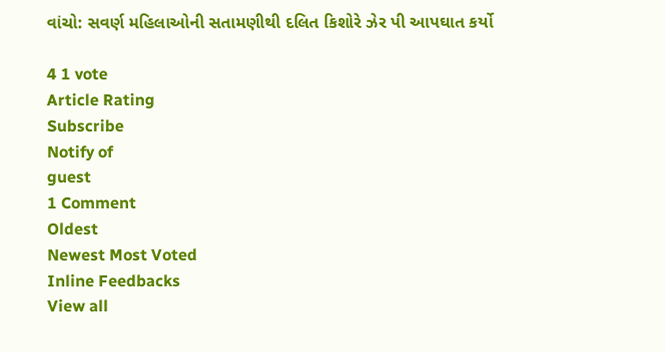વાંચો: સવર્ણ મહિલાઓની સતામણીથી દલિત કિશોરે ઝેર પી આપઘાત કર્યો

4 1 vote
Article Rating
Subscribe
Notify of
guest
1 Comment
Oldest
Newest Most Voted
Inline Feedbacks
View all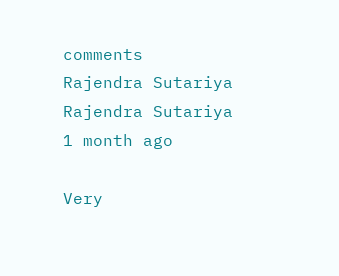comments
Rajendra Sutariya
Rajendra Sutariya
1 month ago

Very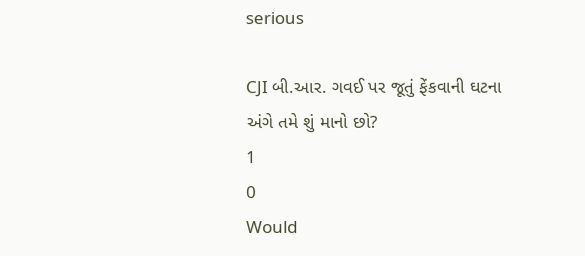serious

CJI બી.આર. ગવઈ પર જૂતું ફેંકવાની ઘટના અંગે તમે શું માનો છો?
1
0
Would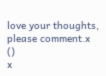love your thoughts, please comment.x
()
x